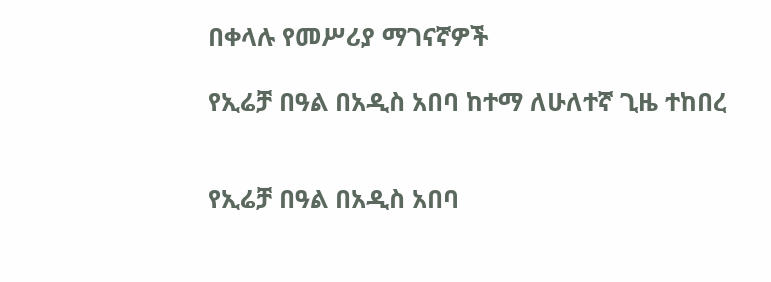በቀላሉ የመሥሪያ ማገናኛዎች

የኢሬቻ በዓል በአዲስ አበባ ከተማ ለሁለተኛ ጊዜ ተከበረ


የኢሬቻ በዓል በአዲስ አበባ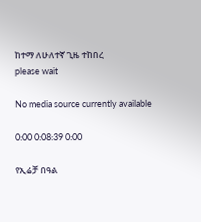ከተማ ለሁለተኛ ጊዜ ተከበረ
please wait

No media source currently available

0:00 0:08:39 0:00

የኢሬቻ በዓል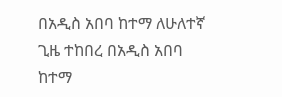በአዲስ አበባ ከተማ ለሁለተኛ ጊዜ ተከበረ በአዲስ አበባ ከተማ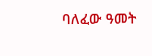ባለፈው ዓመት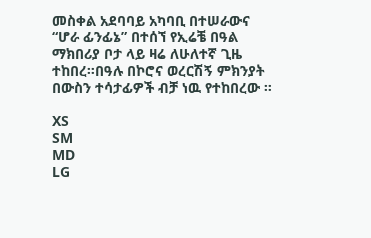መስቀል አደባባይ አካባቢ በተሠራውና “ሆራ ፊንፊኔ” በተሰኘ የኢሬቼ በዓል ማክበሪያ ቦታ ላይ ዛሬ ለሁለተኛ ጊዜ ተከበረ።በዓሉ በኮሮና ወረርሽኝ ምክንያት በውስን ተሳታፊዎች ብቻ ነዉ የተከበረው ።

XS
SM
MD
LG